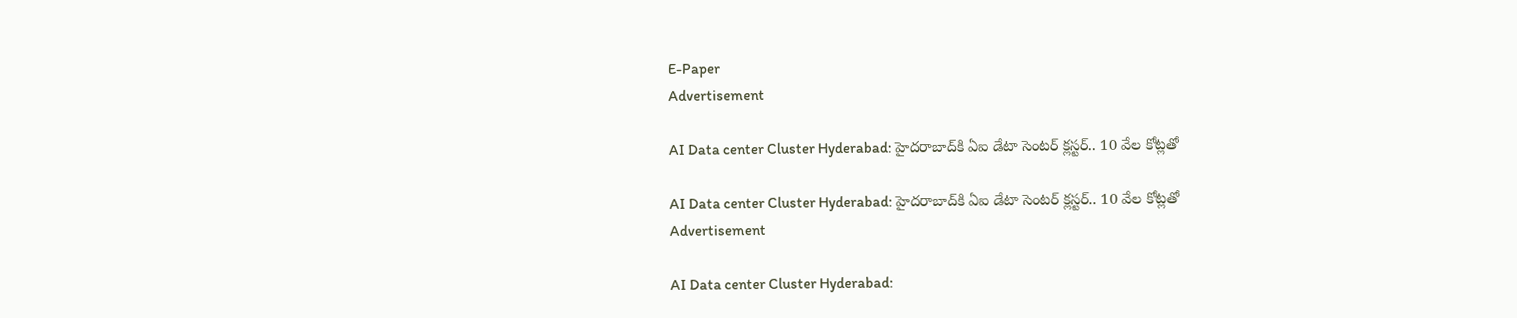E-Paper
Advertisement

AI Data center Cluster Hyderabad: హైదరాబాద్‌కి ఏఐ డేటా సెంటర్ క్లస్టర్.. 10 వేల కోట్లతో

AI Data center Cluster Hyderabad: హైదరాబాద్‌కి ఏఐ డేటా సెంటర్ క్లస్టర్.. 10 వేల కోట్లతో
Advertisement

AI Data center Cluster Hyderabad: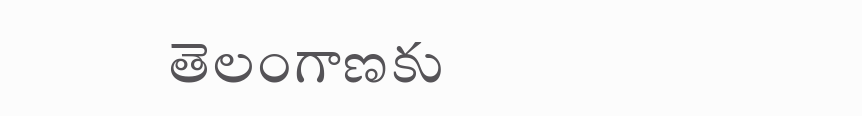తెలంగాణకు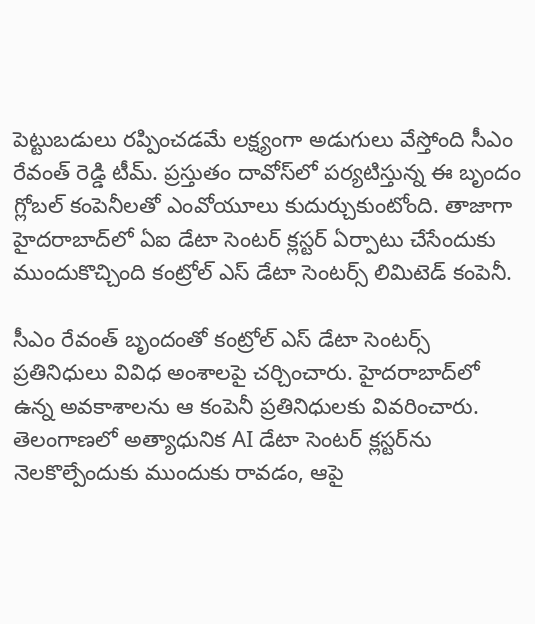పెట్టుబడులు రప్పించడమే లక్ష్యంగా అడుగులు వేస్తోంది సీఎం రేవంత్ రెడ్డి టీమ్. ప్రస్తుతం దావోస్‌లో పర్యటిస్తున్న ఈ బృందం గ్లోబల్ కంపెనీలతో ఎంవోయూలు కుదుర్చుకుంటోంది. తాజాగా హైదరాబాద్‌లో ఏఐ డేటా సెంటర్ క్లస్టర్ ఏర్పాటు చేసేందుకు ముందుకొచ్చింది కంట్రోల్ ఎస్ డేటా సెంటర్స్ లిమిటెడ్ కంపెనీ.

సీఎం రేవంత్ బృందంతో కంట్రోల్ ఎస్ డేటా సెంటర్స్ ప్రతినిధులు వివిధ అంశాలపై చర్చించారు. హైదరాబాద్‌లో ఉన్న అవకాశాలను ఆ కంపెనీ ప్రతినిధులకు వివరించారు. తెలంగాణలో అత్యాధునిక AI డేటా సెంటర్ క్లస్టర్‌ను నెలకొల్పేందుకు ముందుకు రావడం, ఆపై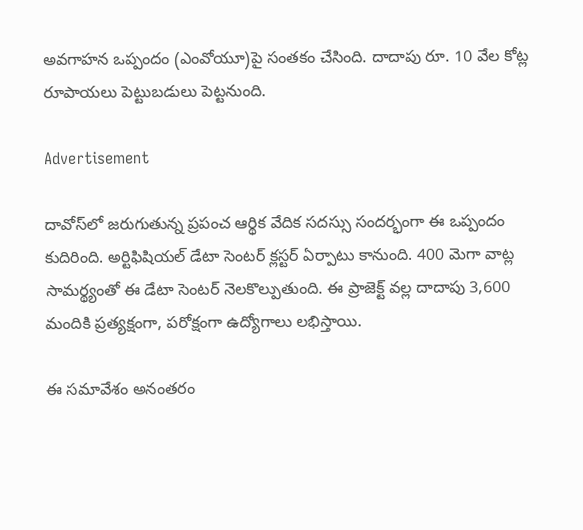అవగాహన ఒప్పందం (ఎంవోయూ)పై సంతకం చేసింది. దాదాపు రూ. 10 వేల కోట్ల రూపాయలు పెట్టుబడులు పెట్టనుంది.

Advertisement

దావోస్‌లో జరుగుతున్న ప్రపంచ ఆర్థిక వేదిక సదస్సు సందర్భంగా ఈ ఒప్పందం కుదిరింది. అర్టిఫిషియల్ డేటా సెంటర్ క్లస్టర్ ఏర్పాటు కానుంది. 400 మెగా వాట్ల సామర్థ్యంతో ఈ డేటా సెంటర్ నెలకొల్పుతుంది. ఈ ప్రాజెక్ట్ వల్ల దాదాపు 3,600 మందికి ప్రత్యక్షంగా, పరోక్షంగా ఉద్యోగాలు లభిస్తాయి.

ఈ సమావేశం అనంతరం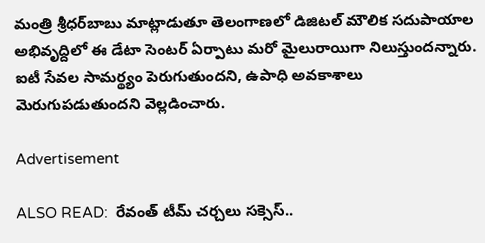మంత్రి శ్రీధర్‌బాబు మాట్లాడుతూ తెలంగాణలో డిజిటల్ మౌలిక సదుపాయాల అభివృద్దిలో ఈ డేటా సెంటర్ ఏర్పాటు మరో మైలురాయిగా నిలుస్తుందన్నారు. ఐటీ సేవల సామర్థ్యం పెరుగుతుందని, ఉపాధి అవకాశాలు మెరుగుపడుతుందని వెల్లడించారు.

Advertisement

ALSO READ:  రేవంత్ టీమ్ చర్చలు సక్సెస్..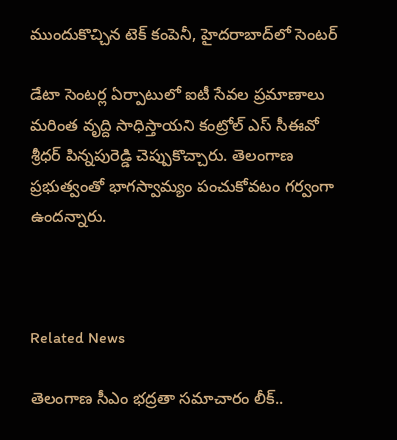ముందుకొచ్చిన టెక్ కంపెనీ, హైదరాబాద్‌లో సెంటర్

డేటా సెంటర్ల ఏర్పాటులో ఐటీ సేవల ప్రమాణాలు మరింత వృద్ది సాధిస్తాయని కంట్రోల్ ఎస్ సీఈవో శ్రీధర్ పిన్నపురెడ్డి చెప్పుకొచ్చారు. తెలంగాణ ప్రభుత్వంతో భాగస్వామ్యం పంచుకోవటం గర్వంగా ఉందన్నారు.



Related News

తెలంగాణ సీఎం భద్రతా సమాచారం లీక్..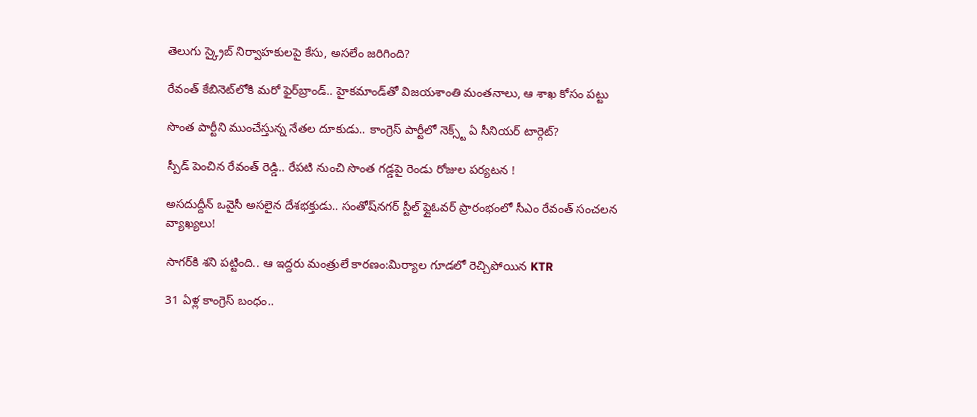తెలుగు స్క్రైబ్ నిర్వాహకులపై కేసు, అసలేం జరిగింది?

రేవంత్‌ కేబినెట్‌లోకి మరో ఫైర్‌బ్రాండ్.. హైకమాండ్‌తో విజయశాంతి మంతనాలు, ఆ శాఖ కోసం పట్టు

సొంత పార్టీని ముంచేస్తున్న నేతల దూకుడు.. కాంగ్రెస్‌ పార్టీలో నెక్స్ట్ ఏ సీనియర్ టార్గెట్?

స్పీడ్ పెంచిన రేవంత్ రెడ్డి.. రేపటి నుంచి సొంత గడ్డపై రెండు రోజుల పర్యటన !

అసదుద్దీన్ ఒవైసీ అసలైన దేశభక్తుడు.. సంతోష్‌నగర్ స్టీల్ ఫ్లైఓవర్ ప్రారంభంలో సీఎం రేవంత్ సంచలన వ్యాఖ్యలు!

సాగర్‌కి శని పట్టింది.. ఆ ఇద్దరు మంత్రులే కారణం:మిర్యాల గూడలో రెచ్చిపోయిన KTR

31 ఏళ్ల కాంగ్రెస్ బంధం..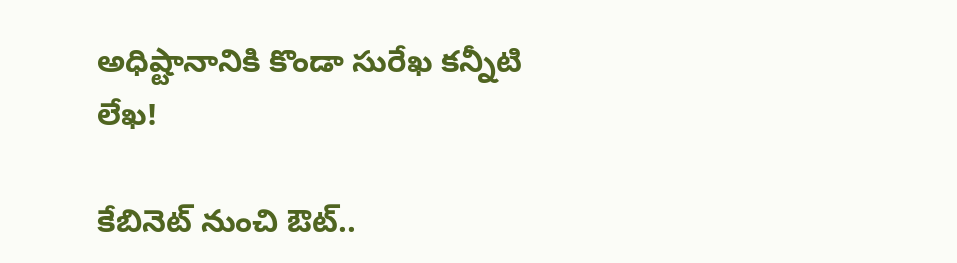అధిష్టానానికి కొండా సురేఖ కన్నీటి లేఖ!

కేబినెట్ నుంచి ఔట్..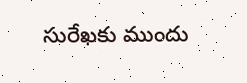సురేఖకు ముందు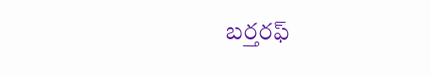బర్తరఫ్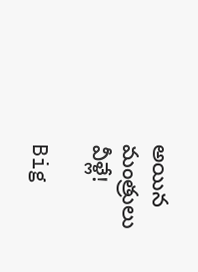అయిన మంత్రులు వీళ్లే!

Big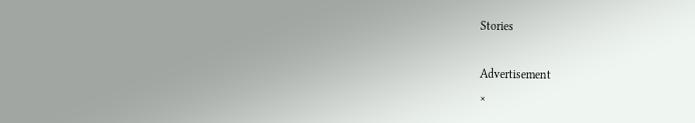Stories

Advertisement
×